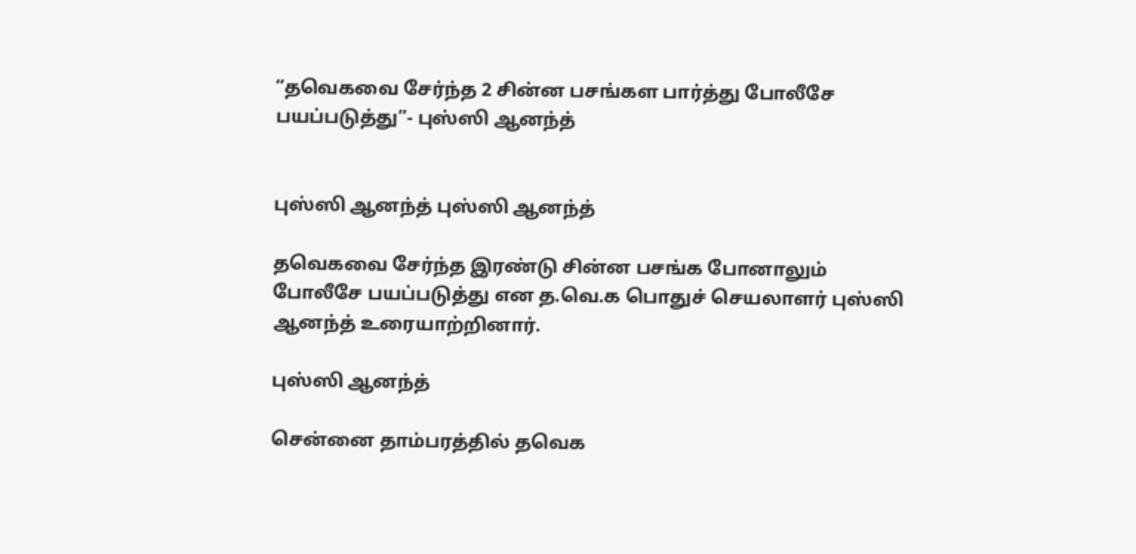“தவெகவை சேர்ந்த 2 சின்ன பசங்கள பார்த்து போலீசே பயப்படுத்து”- புஸ்ஸி ஆனந்த்


புஸ்ஸி ஆனந்த் புஸ்ஸி ஆனந்த்

தவெகவை சேர்ந்த இரண்டு சின்ன பசங்க போனாலும் போலீசே பயப்படுத்து என த.வெ.க பொதுச் செயலாளர் புஸ்ஸி ஆனந்த் உரையாற்றினார்.

புஸ்ஸி ஆனந்த்

சென்னை தாம்பரத்தில் தவெக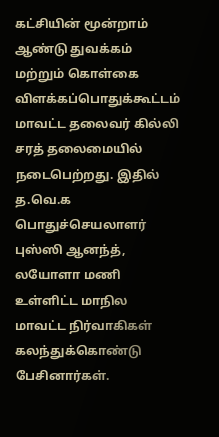கட்சியின் மூன்றாம் ஆண்டு துவக்கம் மற்றும் கொள்கை விளக்கப்பொதுக்கூட்டம் மாவட்ட தலைவர் கில்லி சரத் தலைமையில் நடைபெற்றது. இதில் த.வெ.க பொதுச்செயலாளர் புஸ்ஸி ஆனந்த், லயோளா மணி உள்ளிட்ட மாநில மாவட்ட நிர்வாகிகள் கலந்துக்கொண்டு பேசினார்கள்.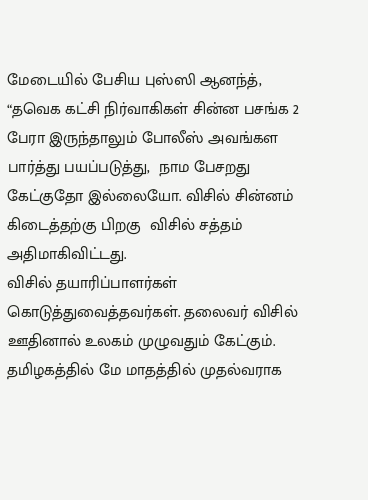மேடையில் பேசிய புஸ்ஸி ஆனந்த், “தவெக கட்சி நிர்வாகிகள் சின்ன பசங்க 2 பேரா இருந்தாலும் போலீஸ் அவங்கள பார்த்து பயப்படுத்து,  நாம பேசறது கேட்குதோ இல்லையோ. விசில் சின்னம் கிடைத்தற்கு பிறகு  விசில் சத்தம் அதிமாகிவிட்டது.
விசில் தயாரிப்பாளர்கள் கொடுத்துவைத்தவர்கள். தலைவர் விசில் ஊதினால் உலகம் முழுவதும் கேட்கும். தமிழகத்தில் மே மாதத்தில் முதல்வராக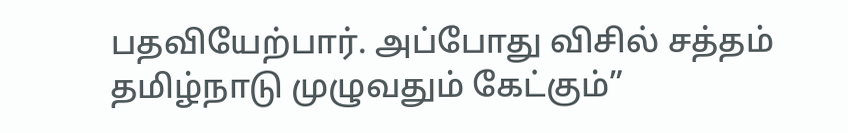பதவியேற்பார். அப்போது விசில் சத்தம் தமிழ்நாடு முழுவதும் கேட்கும்”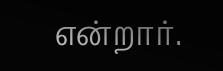என்றார்.